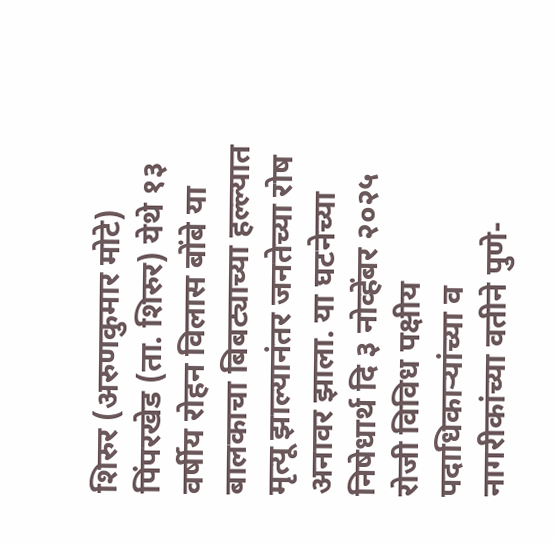शिरुर (अरुणकुमार मोटे) पिंपरखेड (ता. शिरुर) येथे १३ वर्षीय रोहन विलास बोंबे या बालकाचा बिबट्याच्या हल्ल्यात मृत्यू झाल्यानंतर जनतेच्या रोष अनावर झाला. या घटनेच्या निषेधार्थ दि ३ नोव्हेंबर २०२५ रोजी विविध पक्षीय पदाधिकाऱ्यांच्या व नागरीकांच्या वतीने पुणे-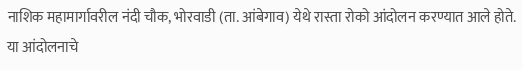नाशिक महामार्गावरील नंदी चौक, भोरवाडी (ता. आंबेगाव) येथे रास्ता रोको आंदोलन करण्यात आले होते.
या आंदोलनाचे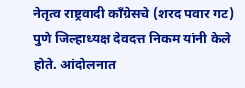नेतृत्व राष्ट्रवादी काँग्रेसचे (शरद पवार गट) पुणे जिल्हाध्यक्ष देवदत्त निकम यांनी केले होते. आंदोलनात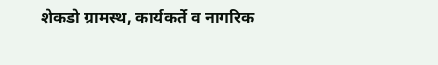शेकडो ग्रामस्थ, कार्यकर्ते व नागरिक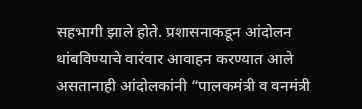सहभागी झाले होते. प्रशासनाकडून आंदोलन थांबविण्याचे वारंवार आवाहन करण्यात आले असतानाही आंदोलकांनी “पालकमंत्री व वनमंत्री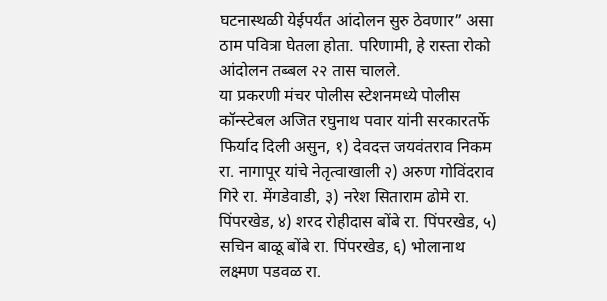घटनास्थळी येईपर्यंत आंदोलन सुरु ठेवणार” असा ठाम पवित्रा घेतला होता. परिणामी, हे रास्ता रोको आंदोलन तब्बल २२ तास चालले.
या प्रकरणी मंचर पोलीस स्टेशनमध्ये पोलीस कॉन्स्टेबल अजित रघुनाथ पवार यांनी सरकारतर्फे फिर्याद दिली असुन, १) देवदत्त जयवंतराव निकम रा. नागापूर यांचे नेतृत्वाखाली २) अरुण गोविंदराव गिरे रा. मेंगडेवाडी, ३) नरेश सिताराम ढोमे रा. पिंपरखेड, ४) शरद रोहीदास बोंबे रा. पिंपरखेड, ५) सचिन बाळू बोंबे रा. पिंपरखेड, ६) भोलानाथ लक्ष्मण पडवळ रा.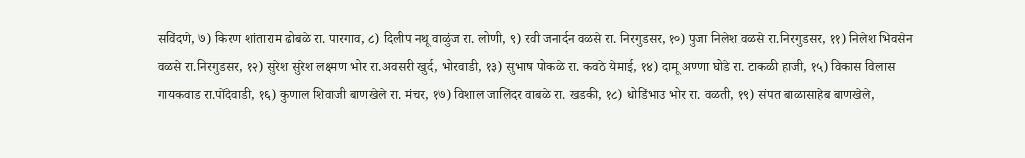सविंदणे, ७) किरण शांताराम ढोबळे रा. पारगाव, ८) दिलीप नथू वाळुंज रा. लोणी, ९) रवी जनार्दन वळसे रा. निरगुडसर, १०) पुजा निलेश वळसे रा.निरगुडसर, ११) निलेश भिवसेन वळसे रा.निरगुडसर, १२) सुरेश सुरेश लक्ष्मण भोर रा.अवसरी खुर्द, भोरवाडी, १३) सुभाष पोकळे रा. कवठे येमाई, १४) दामू अण्णा घोडे रा. टाकळी हाजी, १५) विकास विलास गायकवाड रा.पोंदेवाडी, १६) कुणाल शिवाजी बाणखेले रा. मंचर, १७) विशाल जालिंदर वाबळे रा. खडकी, १८) धोडिंभाउ भोर रा. वळती, १९) संपत बाळासाहेब बाणखेले,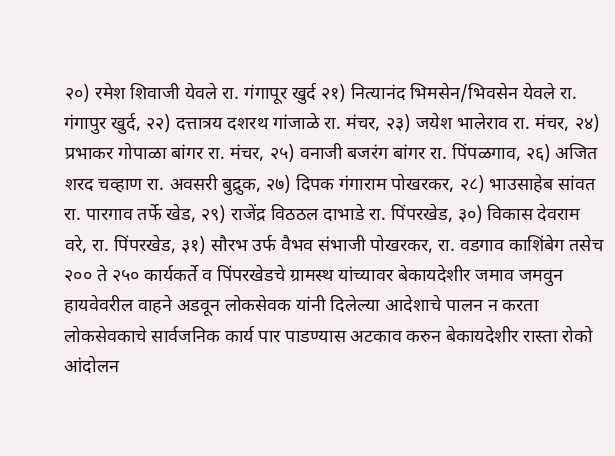२०) रमेश शिवाजी येवले रा. गंगापूर खुर्द २१) नित्यानंद भिमसेन/भिवसेन येवले रा. गंगापुर खुर्द, २२) दत्तात्रय दशरथ गांजाळे रा. मंचर, २३) जयेश भालेराव रा. मंचर, २४) प्रभाकर गोपाळा बांगर रा. मंचर, २५) वनाजी बजरंग बांगर रा. पिंपळगाव, २६) अजित शरद चव्हाण रा. अवसरी बुद्रुक, २७) दिपक गंगाराम पोखरकर, २८) भाउसाहेब सांवत रा. पारगाव तर्फे खेड, २९) राजेंद्र विठठल दाभाडे रा. पिंपरखेड, ३०) विकास देवराम वरे, रा. पिंपरखेड, ३१) सौरभ उर्फ वैभव संभाजी पोखरकर, रा. वडगाव काशिंबेग तसेच २०० ते २५० कार्यकर्ते व पिंपरखेडचे ग्रामस्थ यांच्यावर बेकायदेशीर जमाव जमवुन हायवेवरील वाहने अडवून लोकसेवक यांनी दिलेल्या आदेशाचे पालन न करता लोकसेवकाचे सार्वजनिक कार्य पार पाडण्यास अटकाव करुन बेकायदेशीर रास्ता रोको आंदोलन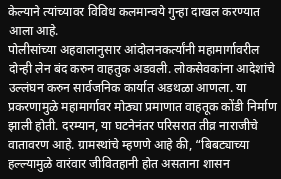केल्याने त्यांच्यावर विविध कलमान्वये गुन्हा दाखल करण्यात आला आहे.
पोलीसांच्या अहवालानुसार आंदोलनकर्त्यांनी महामार्गावरील दोन्ही लेन बंद करुन वाहतुक अडवली. लोकसेवकांना आदेशांचे उल्लंघन करुन सार्वजनिक कार्यात अडथळा आणला. या प्रकरणामुळे महामार्गावर मोठ्या प्रमाणात वाहतूक कोंडी निर्माण झाली होती. दरम्यान, या घटनेनंतर परिसरात तीव्र नाराजीचे वातावरण आहे. ग्रामस्थांचे म्हणणे आहे की, “बिबट्याच्या हल्ल्यामुळे वारंवार जीवितहानी होत असताना शासन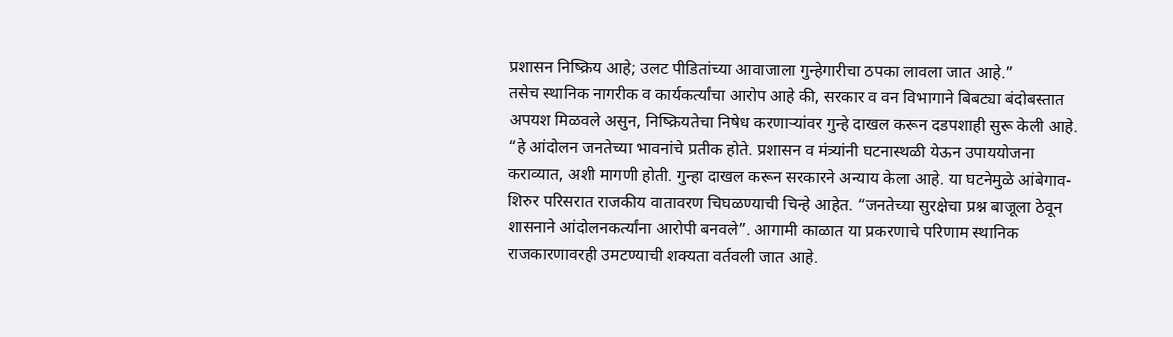प्रशासन निष्क्रिय आहे; उलट पीडितांच्या आवाजाला गुन्हेगारीचा ठपका लावला जात आहे.”
तसेच स्थानिक नागरीक व कार्यकर्त्यांचा आरोप आहे की, सरकार व वन विभागाने बिबट्या बंदोबस्तात अपयश मिळवले असुन, निष्क्रियतेचा निषेध करणाऱ्यांवर गुन्हे दाखल करून दडपशाही सुरू केली आहे. “हे आंदोलन जनतेच्या भावनांचे प्रतीक होते. प्रशासन व मंत्र्यांनी घटनास्थळी येऊन उपाययोजना कराव्यात, अशी मागणी होती. गुन्हा दाखल करून सरकारने अन्याय केला आहे. या घटनेमुळे आंबेगाव-शिरुर परिसरात राजकीय वातावरण चिघळण्याची चिन्हे आहेत. “जनतेच्या सुरक्षेचा प्रश्न बाजूला ठेवून शासनाने आंदोलनकर्त्यांना आरोपी बनवले”. आगामी काळात या प्रकरणाचे परिणाम स्थानिक राजकारणावरही उमटण्याची शक्यता वर्तवली जात आहे.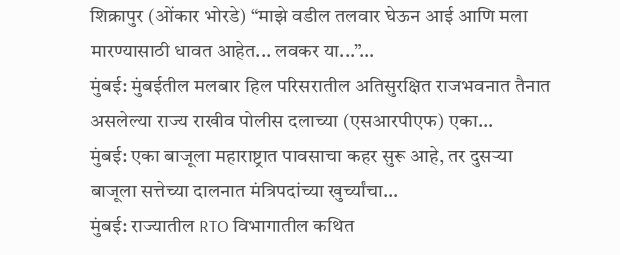शिक्रापुर (ओंकार भोरडे) “माझे वडील तलवार घेऊन आई आणि मला मारण्यासाठी धावत आहेत... लवकर या...”…
मुंबई: मुंबईतील मलबार हिल परिसरातील अतिसुरक्षित राजभवनात तैनात असलेल्या राज्य राखीव पोलीस दलाच्या (एसआरपीएफ) एका…
मुंबई: एका बाजूला महाराष्ट्रात पावसाचा कहर सुरू आहे, तर दुसऱ्या बाजूला सत्तेच्या दालनात मंत्रिपदांच्या खुर्च्यांचा…
मुंबई: राज्यातील RTO विभागातील कथित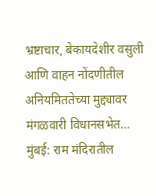भ्रष्टाचार, बेकायदेशीर वसुली आणि वाहन नोंदणीतील अनियमिततेच्या मुद्द्यावर मंगळवारी विधानसभेत…
मुंबई: राम मंदिरातील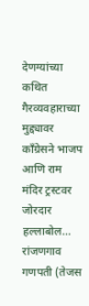देणग्यांच्या कथित गैरव्यवहाराच्या मुद्द्यावर काँग्रेसने भाजप आणि राम मंदिर ट्रस्टवर जोरदार हल्लाबोल…
रांजणगाव गणपती (तेजस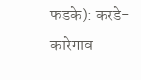फडके): करडे-कारेगाव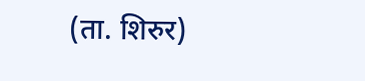(ता. शिरुर)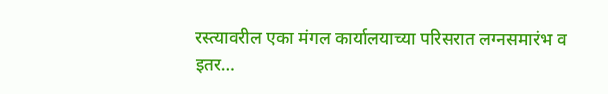रस्त्यावरील एका मंगल कार्यालयाच्या परिसरात लग्नसमारंभ व इतर…